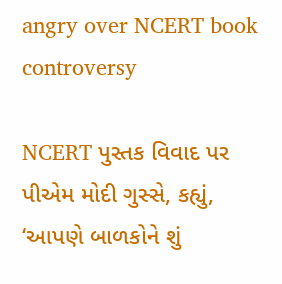angry over NCERT book controversy

NCERT પુસ્તક વિવાદ પર પીએમ મોદી ગુસ્સે, કહ્યું, ‘આપણે બાળકોને શું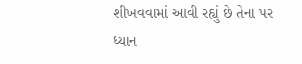શીખવવામાં આવી રહ્યું છે તેના પર ધ્યાન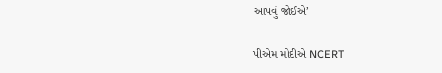આપવું જોઈએ’

પીએમ મોદીએ NCERT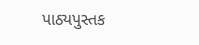પાઠ્યપુસ્તક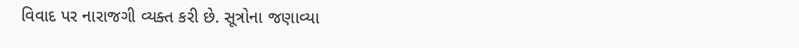વિવાદ પર નારાજગી વ્યક્ત કરી છે. સૂત્રોના જણાવ્યા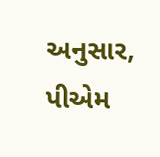અનુસાર, પીએમ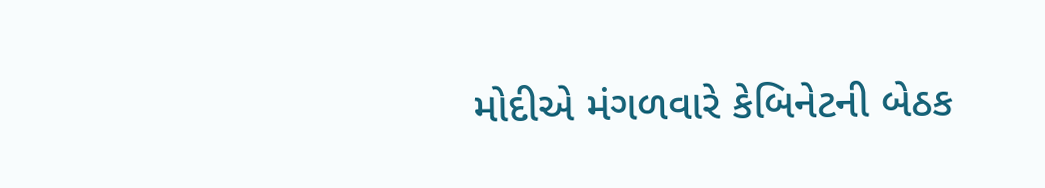મોદીએ મંગળવારે કેબિનેટની બેઠક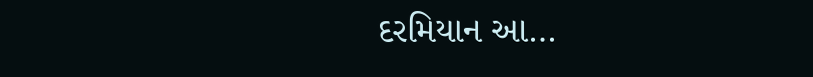દરમિયાન આ…